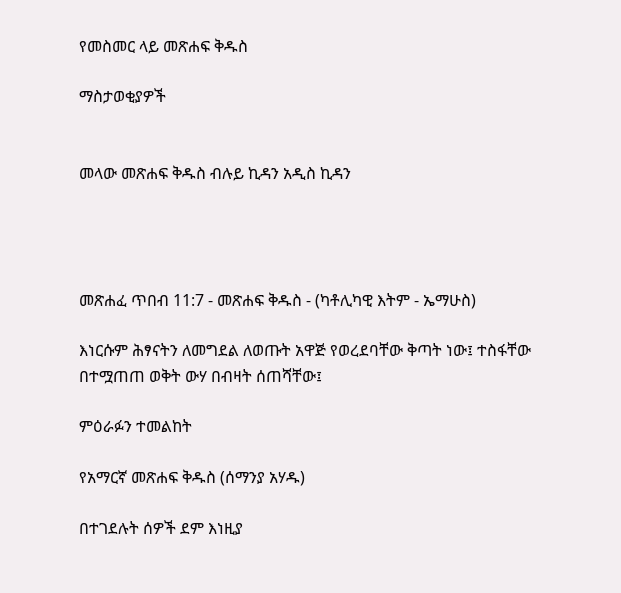የመስመር ላይ መጽሐፍ ቅዱስ

ማስታወቂያዎች


መላው መጽሐፍ ቅዱስ ብሉይ ኪዳን አዲስ ኪዳን




መጽሐፈ ጥበብ 11:7 - መጽሐፍ ቅዱስ - (ካቶሊካዊ እትም - ኤማሁስ)

እነርሱም ሕፃናትን ለመግደል ለወጡት አዋጅ የወረደባቸው ቅጣት ነው፤ ተስፋቸው በተሟጠጠ ወቅት ውሃ በብዛት ሰጠሻቸው፤

ምዕራፉን ተመልከት

የአማርኛ መጽሐፍ ቅዱስ (ሰማንያ አሃዱ)

በተገደሉት ሰዎች ደም እነዚያ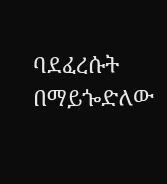ባደፈረሱት በማይጐድለው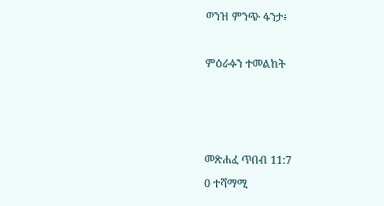ወንዝ ምንጭ ፋንታ፥

ምዕራፉን ተመልከት



መጽሐፈ ጥበብ 11:7
0 ተሻማሚ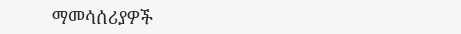ማመሳሰሪያዎች